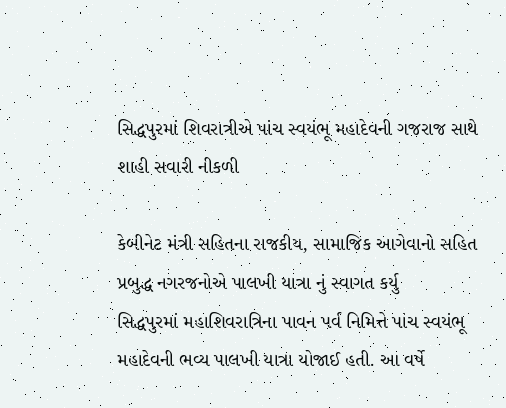સિદ્ધપુરમાં શિવરાત્રીએ પાંચ સ્વયંભૂ મહાદેવની ગજરાજ સાથે શાહી સવારી નીકળી

કેબીનેટ મંત્રી સહિતના રાજકીય, સામાજિક આગેવાનો સહિત પ્રબુદ્ધ નગરજનોએ પાલખી યાત્રા નું સ્વાગત કર્યુ
સિદ્ધપુરમાં મહાશિવરાત્રિના પાવન પર્વ નિમિત્તે પાંચ સ્વયંભૂ મહાદેવની ભવ્ય પાલખી યાત્રા યોજાઈ હતી. આ વર્ષે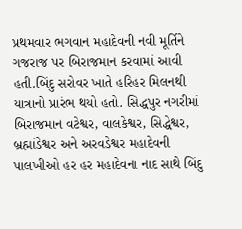પ્રથમવાર ભગવાન મહાદેવની નવી મૂર્તિને ગજરાજ પર બિરાજમાન કરવામાં આવી હતી.બિંદુ સરોવર ખાતે હરિહર મિલનથી યાત્રાનો પ્રારંભ થયો હતો. સિદ્ધપુર નગરીમાં બિરાજમાન વટેશ્વર, વાલકેશ્વર, સિદ્ધેશ્વર, બ્રહ્માંડેશ્વર અને અરવડેશ્વર મહાદેવની પાલખીઓ હર હર મહાદેવના નાદ સાથે બિંદુ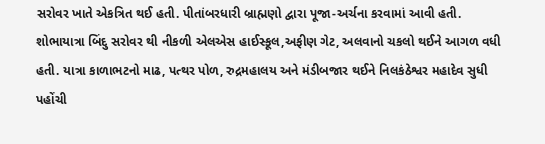સરોવર ખાતે એકત્રિત થઈ હતી. પીતાંબરધારી બ્રાહ્મણો દ્વારા પૂજા-અર્ચના કરવામાં આવી હતી.
શોભાયાત્રા બિંદુ સરોવર થી નીકળી એલએસ હાઈસ્કૂલ,અફીણ ગેટ, અલવાનો ચકલો થઈને આગળ વધી હતી. યાત્રા કાળાભટનો માઢ, પત્થર પોળ, રુદ્રમહાલય અને મંડીબજાર થઈને નિલકંઠેશ્વર મહાદેવ સુધી પહોંચી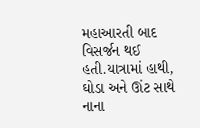મહાઆરતી બાદ વિસર્જન થઈ હતી.યાત્રામાં હાથી, ઘોડા અને ઊંટ સાથે નાના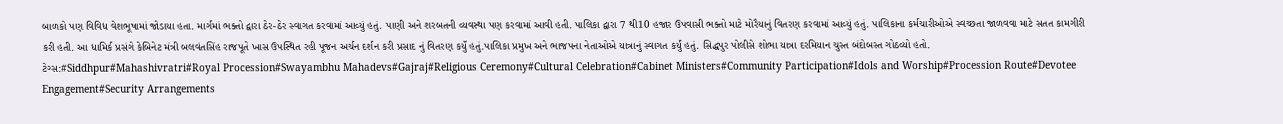બાળકો પણ વિવિધ વેશભૂષામાં જોડાયા હતા. માર્ગમાં ભક્તો દ્વારા ઠેર-ઠેર સ્વાગત કરવામાં આવ્યું હતું. પાણી અને શરબતની વ્યવસ્થા પણ કરવામાં આવી હતી. પાલિકા દ્વારા 7 થી10 હજાર ઉપવાસી ભક્તો માટે મોરૈયાનું વિતરણ કરવામાં આવ્યું હતું. પાલિકાના કર્મચારીઓએ સ્વચ્છતા જાળવવા માટે સતત કામગીરી કરી હતી. આ ધામિર્ક પ્રસંગે કેબિનેટ મંત્રી બલવંતસિંહ રાજપૂતે ખાસ ઉપસ્થિત રહી પૂજન અર્ચન દર્શન કરી પ્રસાદ નું વિતરણ કયુઁ હતું.પાલિકા પ્રમુખ અને ભાજપના નેતાઓએ યાત્રાનું સ્વાગત કર્યું હતું. સિદ્ધપુર પોલીસે શોભા યાત્રા દરમિયાન ચુસ્ત બંદોબસ્ત ગોઠવ્યો હતો.
ટેગ્સ:#Siddhpur#Mahashivratri#Royal Procession#Swayambhu Mahadevs#Gajraj#Religious Ceremony#Cultural Celebration#Cabinet Ministers#Community Participation#Idols and Worship#Procession Route#Devotee Engagement#Security Arrangements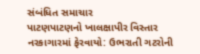સંબંધિત સમાચાર
પાટણપાટણનો ખાલક્ષાપીર વિસ્તાર નરકાગારમાં ફેરવાયો: ઉભરાતી ગટરોની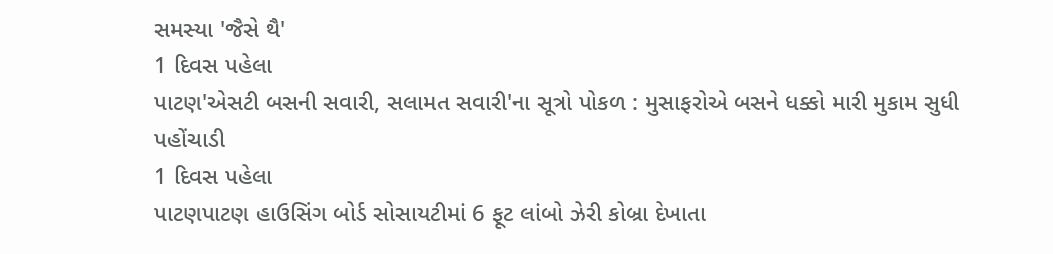સમસ્યા 'જૈસે થૈ'
1 દિવસ પહેલા
પાટણ'એસટી બસની સવારી, સલામત સવારી'ના સૂત્રો પોકળ : મુસાફરોએ બસને ધક્કો મારી મુકામ સુધી પહોંચાડી
1 દિવસ પહેલા
પાટણપાટણ હાઉસિંગ બોર્ડ સોસાયટીમાં 6 ફૂટ લાંબો ઝેરી કોબ્રા દેખાતા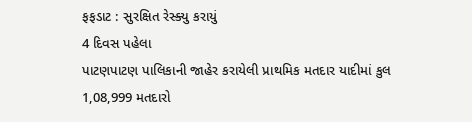ફફડાટ : સુરક્ષિત રેસ્ક્યુ કરાયું
4 દિવસ પહેલા
પાટણપાટણ પાલિકાની જાહેર કરાયેલી પ્રાથમિક મતદાર યાદીમાં કુલ 1,08,999 મતદારો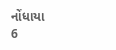નોંધાયા
6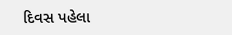દિવસ પહેલા